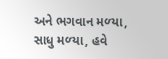અને ભગવાન મળ્‍યા, સાધુ મળ્‍યા, હવે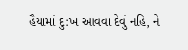હૈયામાં દુ:ખ આવવા દેવું નહિ, ને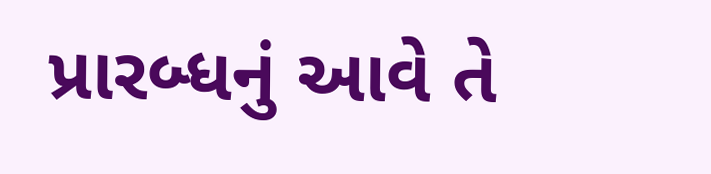પ્રારબ્‍ધનું આવે તે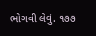ભોગવી લેવું. ૧૭૭